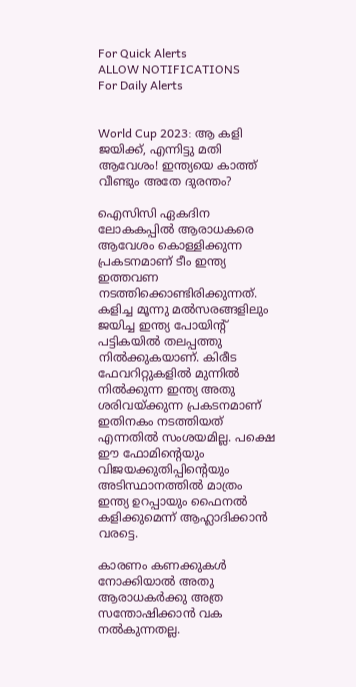For Quick Alerts
ALLOW NOTIFICATIONS
For Daily Alerts


World Cup 2023: ആ കളി ജയിക്ക്, എന്നിട്ടു മതി ആവേശം! ഇന്ത്യയെ കാത്ത് വീണ്ടും അതേ ദുരന്തം?

ഐസിസി ഏകദിന ലോകകപ്പില്‍ ആരാധകരെ ആവേശം കൊള്ളിക്കുന്ന പ്രകടനമാണ് ടീം ഇന്ത്യ ഇത്തവണ നടത്തിക്കൊണ്ടിരിക്കുന്നത്. കളിച്ച മൂന്നു മല്‍സരങ്ങളിലും ജയിച്ച ഇന്ത്യ പോയിന്റ് പട്ടികയില്‍ തലപ്പത്തു നില്‍ക്കുകയാണ്. കിരീട ഫേവറിറ്റുകളില്‍ മുന്നില്‍ നില്‍ക്കുന്ന ഇന്ത്യ അതു ശരിവയ്ക്കുന്ന പ്രകടനമാണ് ഇതിനകം നടത്തിയത് എന്നതില്‍ സംശയമില്ല. പക്ഷെ ഈ ഫോമിന്റെയും വിജയക്കുതിപ്പിന്റെയും അടിസ്ഥാനത്തില്‍ മാത്രം ഇന്ത്യ ഉറപ്പായും ഫൈനല്‍ കളിക്കുമെന്ന് ആഹ്ലാദിക്കാന്‍ വരട്ടെ.

കാരണം കണക്കുകള്‍ നോക്കിയാല്‍ അതു ആരാധകര്‍ക്കു അത്ര സന്തോഷിക്കാന്‍ വക നല്‍കുന്നതല്ല.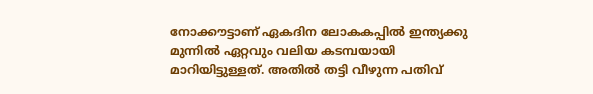നോക്കൗട്ടാണ് ഏകദിന ലോകകപ്പില്‍ ഇന്ത്യക്കു മുന്നില്‍ ഏറ്റവും വലിയ കടമ്പയായി മാറിയിട്ടുള്ളത്. അതില്‍ തട്ടി വീഴുന്ന പതിവ്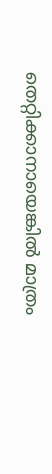തെറ്റിക്കാനായെങ്കില്‍ മാത്രം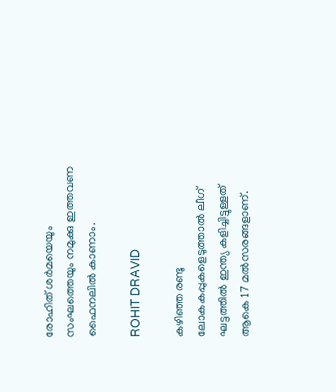രോഹിത് ശര്‍മയെയും സംഘത്തെയും നമുക്കു ഇത്തവണ ഫൈനലില്‍ കാണാം.

ROHIT DRAVID

കഴിഞ്ഞ രണ്ടു ലോകകപ്പുകളെടുത്താല്‍ ലീഗ് ഘട്ടത്തില്‍ ഇന്ത്യ കളിച്ചിട്ടുള്ളത് ആകെ 17 മല്‍സരങ്ങളാണ്.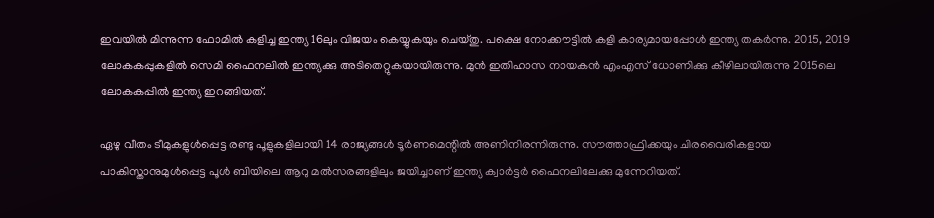ഇവയില്‍ മിന്നുന്ന ഫോമില്‍ കളിച്ച ഇന്ത്യ 16ലും വിജയം കെയ്യുകയും ചെയ്തു. പക്ഷെ നോക്കൗട്ടില്‍ കളി കാര്യമായപ്പോള്‍ ഇന്ത്യ തകര്‍ന്നു. 2015, 2019 ലോകകപ്പുകളില്‍ സെമി ഫൈനലില്‍ ഇന്ത്യക്കു അടിതെറ്റുകയായിരുന്നു. മുന്‍ ഇതിഹാസ നായകന്‍ എംഎസ് ധോണിക്കു കീഴിലായിരുന്നു 2015ലെ ലോകകപ്പില്‍ ഇന്ത്യ ഇറങ്ങിയത്.

ഏഴു വീതം ടീമുകളുള്‍പ്പെട്ട രണ്ടു പൂളുകളിലായി 14 രാജ്യങ്ങള്‍ ടൂര്‍ണമെന്റില്‍ അണിനിരന്നിരുന്നു. സൗത്താഫ്രിക്കയും ചിരവൈരികളായ പാകിസ്താനുമുള്‍പ്പെട്ട പൂള്‍ ബിയിലെ ആറു മല്‍സരങ്ങളിലും ജയിച്ചാണ് ഇന്ത്യ ക്വാര്‍ട്ടര്‍ ഫൈനലിലേക്കു മുന്നേറിയത്.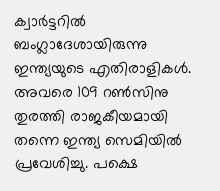ക്വാര്‍ട്ടറില്‍ ബംഗ്ലാദേശായിരുന്നു ഇന്ത്യയുടെ എതിരാളികള്‍. അവരെ 109 റണ്‍സിനു തുരത്തി രാജകീയമായി തന്നെ ഇന്ത്യ സെമിയില്‍ പ്രവേശിച്ചു. പക്ഷെ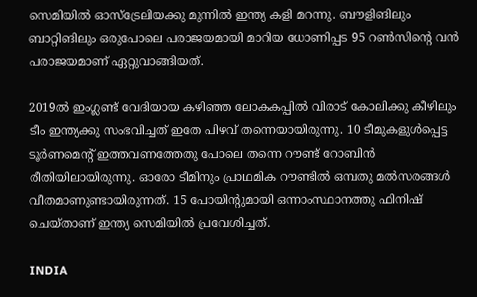സെമിയില്‍ ഓസ്‌ട്രേലിയക്കു മുന്നില്‍ ഇന്ത്യ കളി മറന്നു. ബൗളിങിലും ബാറ്റിങിലും ഒരുപോലെ പരാജയമായി മാറിയ ധോണിപ്പട 95 റണ്‍സിന്റെ വന്‍ പരാജയമാണ് ഏറ്റുവാങ്ങിയത്.

2019ല്‍ ഇംഗ്ലണ്ട് വേദിയായ കഴിഞ്ഞ ലോകകപ്പില്‍ വിരാട് കോലിക്കു കീഴിലും ടീം ഇന്ത്യക്കു സംഭവിച്ചത് ഇതേ പിഴവ് തന്നെയായിരുന്നു. 10 ടീമുകളുള്‍പ്പെട്ട ടൂര്‍ണമെന്റ് ഇത്തവണത്തേതു പോലെ തന്നെ റൗണ്ട് റോബിന്‍ രീതിയിലായിരുന്നു. ഓരോ ടീമിനും പ്രാഥമിക റൗണ്ടില്‍ ഒമ്പതു മല്‍സരങ്ങള്‍ വീതമാണുണ്ടായിരുന്നത്. 15 പോയിന്റുമായി ഒന്നാംസ്ഥാനത്തു ഫിനിഷ് ചെയ്താണ് ഇന്ത്യ സെമിയില്‍ പ്രവേശിച്ചത്.

INDIA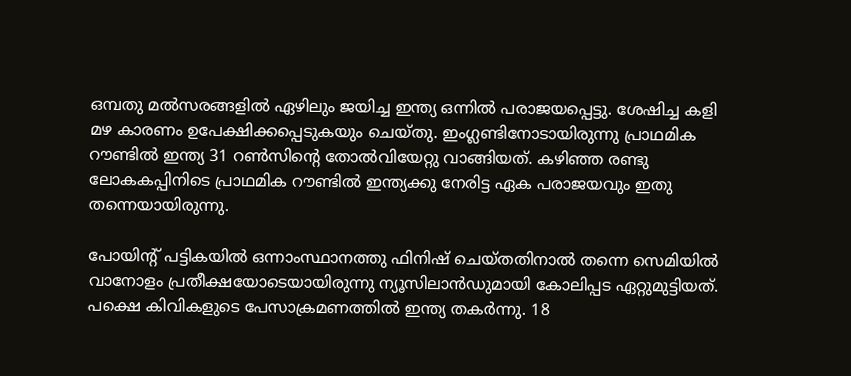ഒമ്പതു മല്‍സരങ്ങളില്‍ ഏഴിലും ജയിച്ച ഇന്ത്യ ഒന്നില്‍ പരാജയപ്പെട്ടു. ശേഷിച്ച കളി മഴ കാരണം ഉപേക്ഷിക്കപ്പെടുകയും ചെയ്തു. ഇംഗ്ലണ്ടിനോടായിരുന്നു പ്രാഥമിക റൗണ്ടില്‍ ഇന്ത്യ 31 റണ്‍സിന്റെ തോല്‍വിയേറ്റു വാങ്ങിയത്. കഴിഞ്ഞ രണ്ടു ലോകകപ്പിനിടെ പ്രാഥമിക റൗണ്ടില്‍ ഇന്ത്യക്കു നേരിട്ട ഏക പരാജയവും ഇതു തന്നെയായിരുന്നു.

പോയിന്റ് പട്ടികയില്‍ ഒന്നാംസ്ഥാനത്തു ഫിനിഷ് ചെയ്തതിനാല്‍ തന്നെ സെമിയില്‍ വാനോളം പ്രതീക്ഷയോടെയായിരുന്നു ന്യൂസിലാന്‍ഡുമായി കോലിപ്പട ഏറ്റുമുട്ടിയത്. പക്ഷെ കിവികളുടെ പേസാക്രമണത്തില്‍ ഇന്ത്യ തകര്‍ന്നു. 18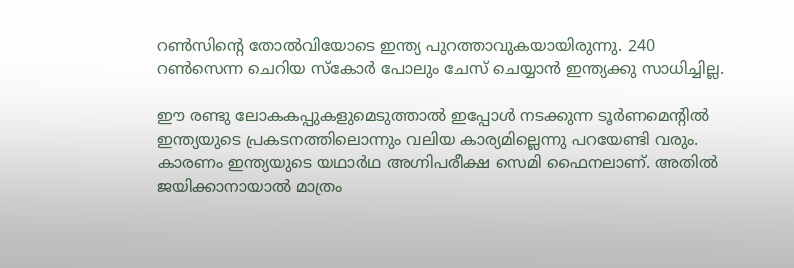റണ്‍സിന്റെ തോല്‍വിയോടെ ഇന്ത്യ പുറത്താവുകയായിരുന്നു. 240 റണ്‍സെന്ന ചെറിയ സ്‌കോര്‍ പോലും ചേസ് ചെയ്യാന്‍ ഇന്ത്യക്കു സാധിച്ചില്ല.

ഈ രണ്ടു ലോകകപ്പുകളുമെടുത്താല്‍ ഇപ്പോള്‍ നടക്കുന്ന ടൂര്‍ണമെന്റില്‍ ഇന്ത്യയുടെ പ്രകടനത്തിലൊന്നും വലിയ കാര്യമില്ലെന്നു പറയേണ്ടി വരും. കാരണം ഇന്ത്യയുടെ യഥാര്‍ഥ അഗ്നിപരീക്ഷ സെമി ഫൈനലാണ്. അതില്‍ ജയിക്കാനായാല്‍ മാത്രം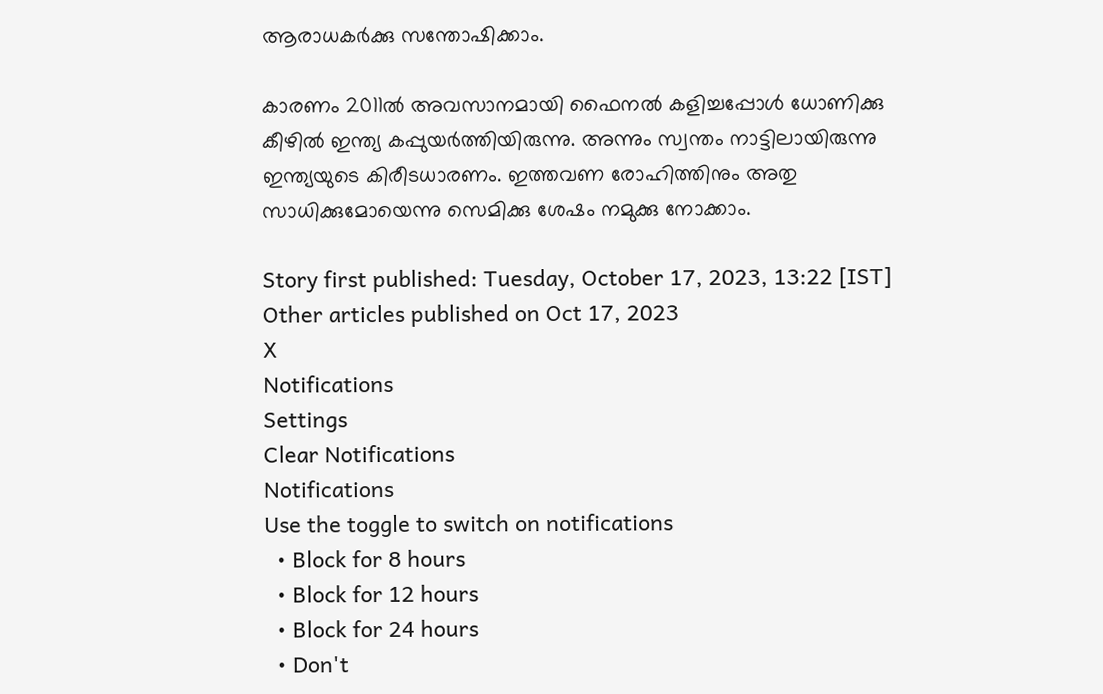ആരാധകര്‍ക്കു സന്തോഷിക്കാം.

കാരണം 2011ല്‍ അവസാനമായി ഫൈനല്‍ കളിച്ചപ്പോള്‍ ധോണിക്കു കീഴില്‍ ഇന്ത്യ കപ്പുയര്‍ത്തിയിരുന്നു. അന്നും സ്വന്തം നാട്ടിലായിരുന്നു ഇന്ത്യയുടെ കിരീടധാരണം. ഇത്തവണ രോഹിത്തിനും അതു സാധിക്കുമോയെന്നു സെമിക്കു ശേഷം നമുക്കു നോക്കാം.

Story first published: Tuesday, October 17, 2023, 13:22 [IST]
Other articles published on Oct 17, 2023
X
Notifications
Settings
Clear Notifications
Notifications
Use the toggle to switch on notifications
  • Block for 8 hours
  • Block for 12 hours
  • Block for 24 hours
  • Don't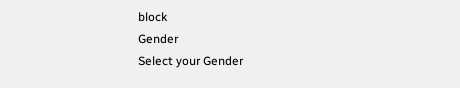block
Gender
Select your Gender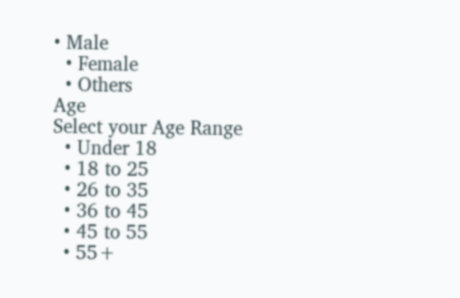• Male
  • Female
  • Others
Age
Select your Age Range
  • Under 18
  • 18 to 25
  • 26 to 35
  • 36 to 45
  • 45 to 55
  • 55+